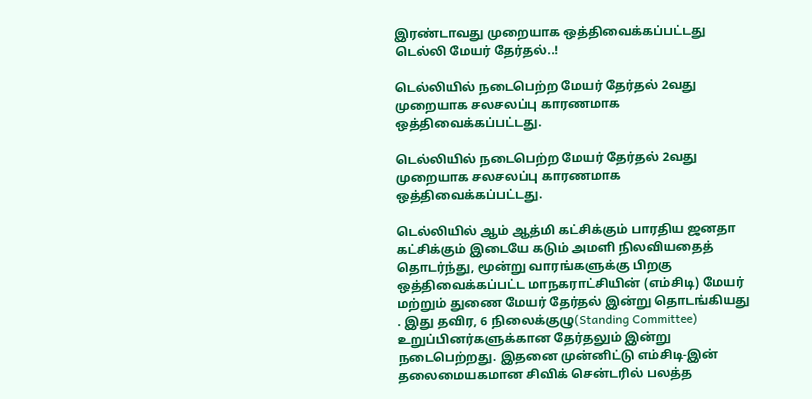இரண்டாவது முறையாக ஒத்திவைக்கப்பட்டது டெல்லி மேயர் தேர்தல்..!

டெல்லியில் நடைபெற்ற மேயர் தேர்தல் 2வது முறையாக சலசலப்பு காரணமாக ஒத்திவைக்கப்பட்டது.

டெல்லியில் நடைபெற்ற மேயர் தேர்தல் 2வது முறையாக சலசலப்பு காரணமாக ஒத்திவைக்கப்பட்டது.

டெல்லியில் ஆம் ஆத்மி கட்சிக்கும் பாரதிய ஜனதா கட்சிக்கும் இடையே கடும் அமளி நிலவியதைத் தொடர்ந்து, மூன்று வாரங்களுக்கு பிறகு ஒத்திவைக்கப்பட்ட மாநகராட்சியின் (எம்சிடி) மேயர் மற்றும் துணை மேயர் தேர்தல் இன்று தொடங்கியது . இது தவிர, 6 நிலைக்குழு(Standing Committee)  உறுப்பினர்களுக்கான தேர்தலும் இன்று நடைபெற்றது. இதனை முன்னிட்டு எம்சிடி-இன் தலைமையகமான சிவிக் சென்டரில் பலத்த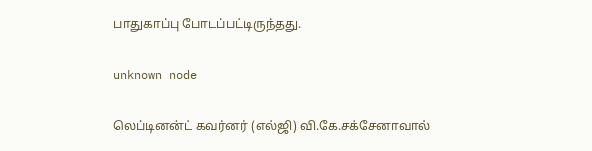பாதுகாப்பு போடப்பட்டிருந்தது.

unknown node

லெப்டினன்ட் கவர்னர் (எல்ஜி) வி.கே.சக்சேனாவால்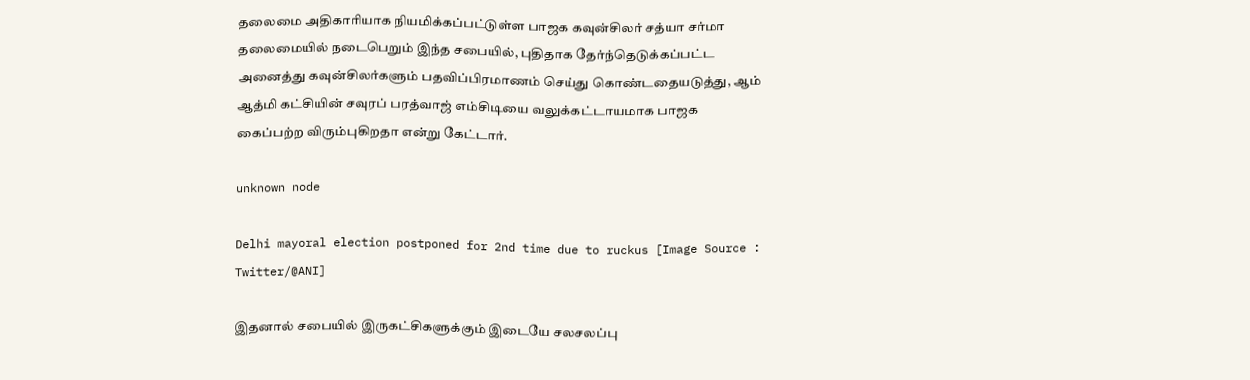தலைமை அதிகாரியாக நியமிக்கப்பட்டுள்ள பாஜக கவுன்சிலர் சத்யா சர்மா தலைமையில் நடைபெறும் இந்த சபையில், புதிதாக தேர்ந்தெடுக்கப்பட்ட அனைத்து கவுன்சிலர்களும் பதவிப்பிரமாணம் செய்து கொண்டதையடுத்து, ஆம் ஆத்மி கட்சியின் சவுரப் பரத்வாஜ் எம்சிடியை வலுக்கட்டாயமாக பாஜக கைப்பற்ற விரும்புகிறதா என்று கேட்டார்.

unknown node

Delhi mayoral election postponed for 2nd time due to ruckus [Image Source : Twitter/@ANI]

இதனால் சபையில் இருகட்சிகளுக்கும் இடையே சலசலப்பு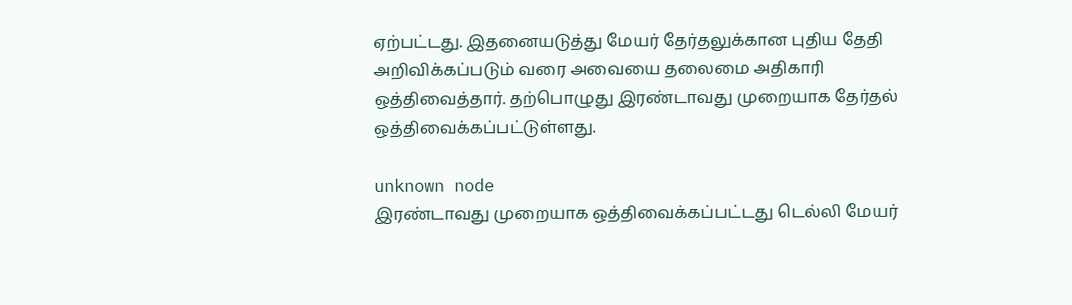ஏற்பட்டது. இதனையடுத்து மேயர் தேர்தலுக்கான புதிய தேதி அறிவிக்கப்படும் வரை அவையை தலைமை அதிகாரி ஒத்திவைத்தார். தற்பொழுது இரண்டாவது முறையாக தேர்தல் ஒத்திவைக்கப்பட்டுள்ளது.

unknown node
இரண்டாவது முறையாக ஒத்திவைக்கப்பட்டது டெல்லி மேயர்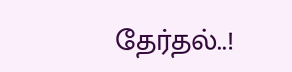தேர்தல்..!